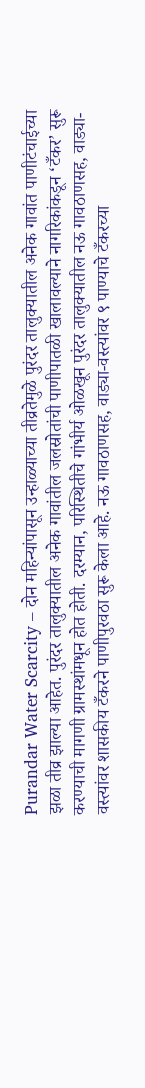Purandar Water Scarcity – दोन महिन्यांपासून उन्हाळ्याच्या तीव्रतेमुळे पुरंदर तालुक्यातील अनेक गावांत पाणीटंचाईच्या झळा तीव्र झाल्या आहेत. पुरंदर तालुक्यातील अनेक गावांतील जलस्रोतांची पाणीपातळी खालावल्याने नागरिकांकडून ‘टँकर’ सुरू करण्याची मागणी ग्रामस्थांमधून होत होती. दरम्यान, परिस्थितीचे गांभीर्य ओळखून पुरंदर तालुक्यातील नऊ गावठाणसह, वाड्या-वस्त्यांवर शासकीय टँकरने पाणीपुरवठा सुरू केला आहे. नऊ गावठाणसह, वाड्या-वस्त्यांवर ९ पाण्याचे टँकरच्या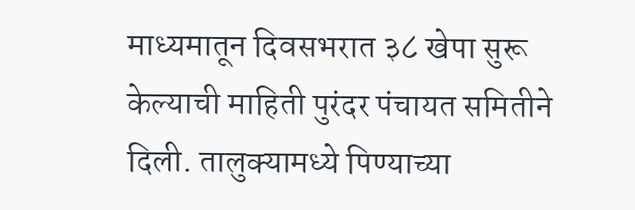माध्यमातून दिवसभरात ३८ खेपा सुरू केल्याची माहिती पुरंदर पंचायत समितीने दिली. तालुक्यामध्ये पिण्याच्या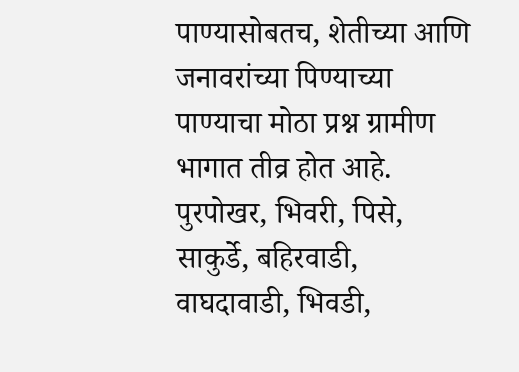पाण्यासोबतच, शेतीच्या आणि जनावरांच्या पिण्याच्या पाण्याचा मोठा प्रश्न ग्रामीण भागात तीव्र होत आहे. पुरपोखर, भिवरी, पिसे, साकुर्डे, बहिरवाडी, वाघदावाडी, भिवडी,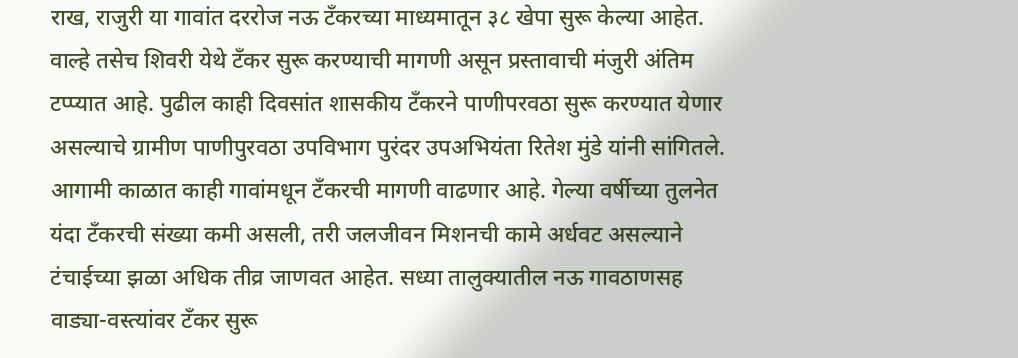राख, राजुरी या गावांत दररोज नऊ टँकरच्या माध्यमातून ३८ खेपा सुरू केल्या आहेत. वाल्हे तसेच शिवरी येथे टॅंकर सुरू करण्याची मागणी असून प्रस्तावाची मंजुरी अंतिम टप्प्यात आहे. पुढील काही दिवसांत शासकीय टँकरने पाणीपरवठा सुरू करण्यात येणार असल्याचे ग्रामीण पाणीपुरवठा उपविभाग पुरंदर उपअभियंता रितेश मुंडे यांनी सांगितले. आगामी काळात काही गावांमधून टँकरची मागणी वाढणार आहे. गेल्या वर्षीच्या तुलनेत यंदा टँकरची संख्या कमी असली, तरी जलजीवन मिशनची कामे अर्धवट असल्याने टंचाईच्या झळा अधिक तीव्र जाणवत आहेत. सध्या तालुक्यातील नऊ गावठाणसह वाड्या-वस्त्यांवर टँकर सुरू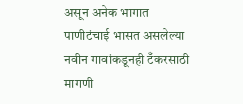असून अनेक भागात पाणीटंचाई भासत असलेल्या नवीन गावांकडूनही टँकरसाठी मागणी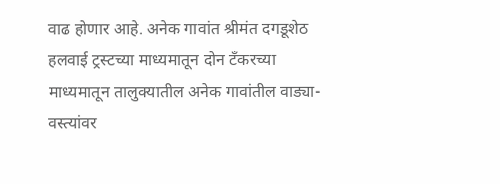वाढ होणार आहे. अनेक गावांत श्रीमंत दगडूशेठ हलवाई ट्रस्टच्या माध्यमातून दोन टँकरच्या माध्यमातून तालुक्यातील अनेक गावांतील वाड्या-वस्त्यांवर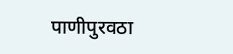पाणीपुरवठा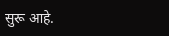सुरू आहे.